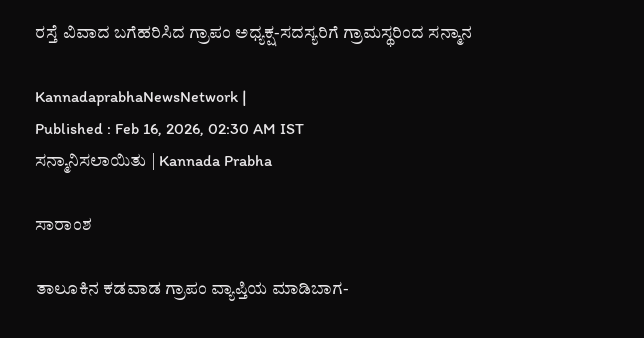ರಸ್ತೆ ವಿವಾದ ಬಗೆಹರಿಸಿದ ಗ್ರಾಪಂ ಅಧ್ಯಕ್ಷ-ಸದಸ್ಯರಿಗೆ ಗ್ರಾಮಸ್ಥರಿಂದ ಸನ್ಮಾನ

KannadaprabhaNewsNetwork |
Published : Feb 16, 2026, 02:30 AM IST
ಸನ್ಮಾನಿಸಲಾಯಿತು | Kannada Prabha

ಸಾರಾಂಶ

ತಾಲೂಕಿನ ಕಡವಾಡ ಗ್ರಾಪಂ ವ್ಯಾಪ್ತಿಯ ಮಾಡಿಬಾಗ-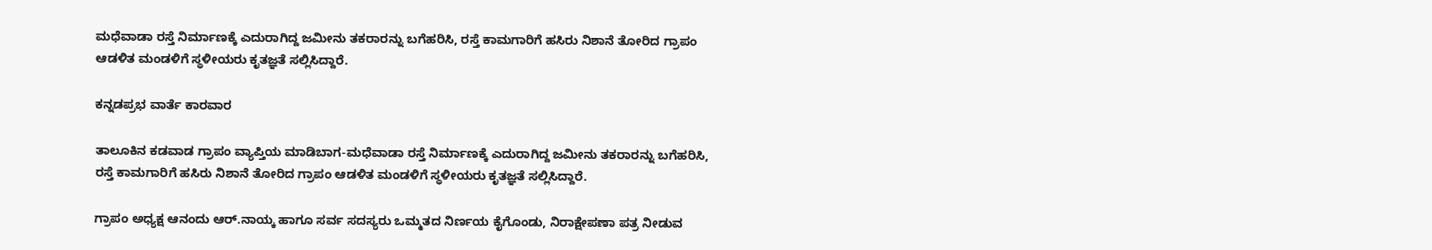ಮಧೆವಾಡಾ ರಸ್ತೆ ನಿರ್ಮಾಣಕ್ಕೆ ಎದುರಾಗಿದ್ದ ಜಮೀನು ತಕರಾರನ್ನು ಬಗೆಹರಿಸಿ, ರಸ್ತೆ ಕಾಮಗಾರಿಗೆ ಹಸಿರು ನಿಶಾನೆ ತೋರಿದ ಗ್ರಾಪಂ ಆಡಳಿತ ಮಂಡಳಿಗೆ ಸ್ಥಳೀಯರು ಕೃತಜ್ಞತೆ ಸಲ್ಲಿಸಿದ್ದಾರೆ.

ಕನ್ನಡಪ್ರಭ ವಾರ್ತೆ ಕಾರವಾರ

ತಾಲೂಕಿನ ಕಡವಾಡ ಗ್ರಾಪಂ ವ್ಯಾಪ್ತಿಯ ಮಾಡಿಬಾಗ-ಮಧೆವಾಡಾ ರಸ್ತೆ ನಿರ್ಮಾಣಕ್ಕೆ ಎದುರಾಗಿದ್ದ ಜಮೀನು ತಕರಾರನ್ನು ಬಗೆಹರಿಸಿ, ರಸ್ತೆ ಕಾಮಗಾರಿಗೆ ಹಸಿರು ನಿಶಾನೆ ತೋರಿದ ಗ್ರಾಪಂ ಆಡಳಿತ ಮಂಡಳಿಗೆ ಸ್ಥಳೀಯರು ಕೃತಜ್ಞತೆ ಸಲ್ಲಿಸಿದ್ದಾರೆ.

ಗ್ರಾಪಂ ಅಧ್ಯಕ್ಷ ಆನಂದು ಆರ್.ನಾಯ್ಕ ಹಾಗೂ ಸರ್ವ ಸದಸ್ಯರು ಒಮ್ಮತದ ನಿರ್ಣಯ ಕೈಗೊಂಡು, ನಿರಾಕ್ಷೇಪಣಾ ಪತ್ರ ನೀಡುವ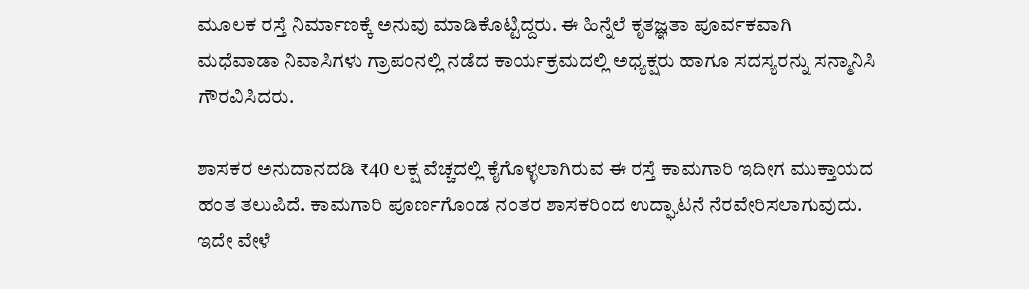ಮೂಲಕ ರಸ್ತೆ ನಿರ್ಮಾಣಕ್ಕೆ ಅನುವು ಮಾಡಿಕೊಟ್ಟಿದ್ದರು. ಈ ಹಿನ್ನೆಲೆ ಕೃತಜ್ಞತಾ ಪೂರ್ವಕವಾಗಿ ಮಧೆವಾಡಾ ನಿವಾಸಿಗಳು ಗ್ರಾಪಂನಲ್ಲಿ ನಡೆದ ಕಾರ್ಯಕ್ರಮದಲ್ಲಿ ಅಧ್ಯಕ್ಷರು ಹಾಗೂ ಸದಸ್ಯರನ್ನು ಸನ್ಮಾನಿಸಿ ಗೌರವಿಸಿದರು.

ಶಾಸಕರ ಅನುದಾನದಡಿ ₹40 ಲಕ್ಷ ವೆಚ್ಚದಲ್ಲಿ ಕೈಗೊಳ್ಳಲಾಗಿರುವ ಈ ರಸ್ತೆ ಕಾಮಗಾರಿ ಇದೀಗ ಮುಕ್ತಾಯದ ಹಂತ ತಲುಪಿದೆ. ಕಾಮಗಾರಿ ಪೂರ್ಣಗೊಂಡ ನಂತರ ಶಾಸಕರಿಂದ ಉದ್ಘಾಟನೆ ನೆರವೇರಿಸಲಾಗುವುದು. ಇದೇ ವೇಳೆ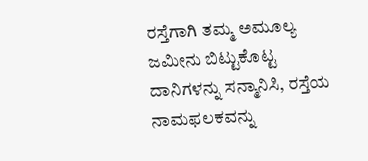ರಸ್ತೆಗಾಗಿ ತಮ್ಮ ಅಮೂಲ್ಯ ಜಮೀನು ಬಿಟ್ಟುಕೊಟ್ಟ ದಾನಿಗಳನ್ನು ಸನ್ಮಾನಿಸಿ, ರಸ್ತೆಯ ನಾಮಫಲಕವನ್ನು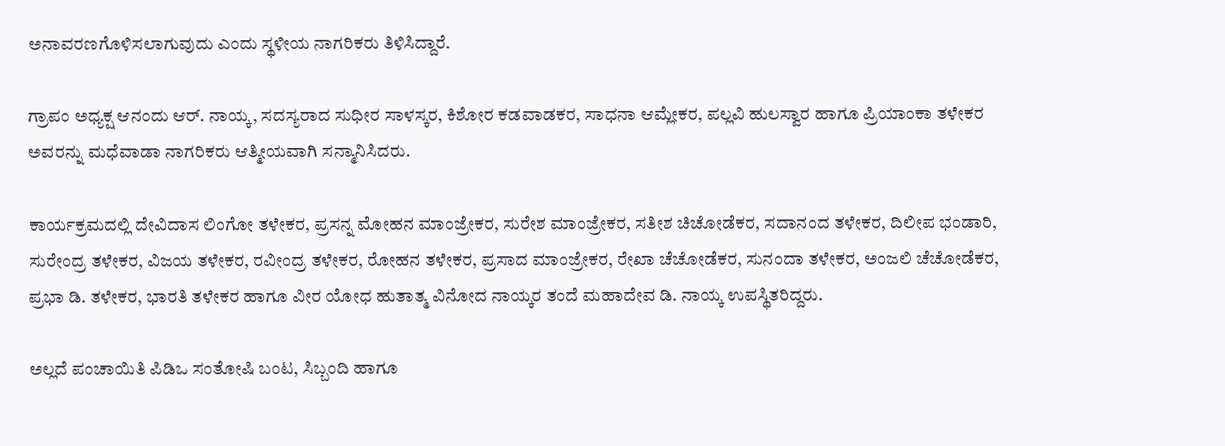ಅನಾವರಣಗೊಳಿಸಲಾಗುವುದು ಎಂದು ಸ್ಥಳೀಯ ನಾಗರಿಕರು ತಿಳಿಸಿದ್ದಾರೆ.

ಗ್ರಾಪಂ ಅಧ್ಯಕ್ಷ ಆನಂದು ಆರ್. ನಾಯ್ಕ, ಸದಸ್ಯರಾದ ಸುಧೀರ ಸಾಳಸ್ಕರ, ಕಿಶೋರ ಕಡವಾಡಕರ, ಸಾಧನಾ ಆಮ್ಲೇಕರ, ಪಲ್ಲವಿ ಹುಲಸ್ವಾರ ಹಾಗೂ ಪ್ರಿಯಾಂಕಾ ತಳೇಕರ ಅವರನ್ನು ಮಧೆವಾಡಾ ನಾಗರಿಕರು ಆತ್ಮೀಯವಾಗಿ ಸನ್ಮಾನಿಸಿದರು.

ಕಾರ್ಯಕ್ರಮದಲ್ಲಿ ದೇವಿದಾಸ ಲಿಂಗೋ ತಳೇಕರ, ಪ್ರಸನ್ನ ಮೋಹನ ಮಾಂಜ್ರೇಕರ, ಸುರೇಶ ಮಾಂಜ್ರೇಕರ, ಸತೀಶ ಚಿಚೋಡೆಕರ, ಸದಾನಂದ ತಳೇಕರ, ದಿಲೀಪ ಭಂಡಾರಿ, ಸುರೇಂದ್ರ ತಳೇಕರ, ವಿಜಯ ತಳೇಕರ, ರವೀಂದ್ರ ತಳೇಕರ, ರೋಹನ ತಳೇಕರ, ಪ್ರಸಾದ ಮಾಂಜ್ರೇಕರ, ರೇಖಾ ಚೆಚೋಡೆಕರ, ಸುನಂದಾ ತಳೇಕರ, ಅಂಜಲಿ ಚೆಚೋಡೆಕರ, ಪ್ರಭಾ ಡಿ. ತಳೇಕರ, ಭಾರತಿ ತಳೇಕರ ಹಾಗೂ ವೀರ ಯೋಧ ಹುತಾತ್ಮ ವಿನೋದ ನಾಯ್ಕರ ತಂದೆ ಮಹಾದೇವ ಡಿ. ನಾಯ್ಕ ಉಪಸ್ಥಿತರಿದ್ದರು.

ಅಲ್ಲದೆ ಪಂಚಾಯಿತಿ ಪಿಡಿಒ ಸಂತೋಷಿ ಬಂಟ, ಸಿಬ್ಬಂದಿ ಹಾಗೂ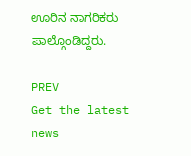ಊರಿನ ನಾಗರಿಕರು ಪಾಲ್ಗೊಂಡಿದ್ದರು.

PREV
Get the latest news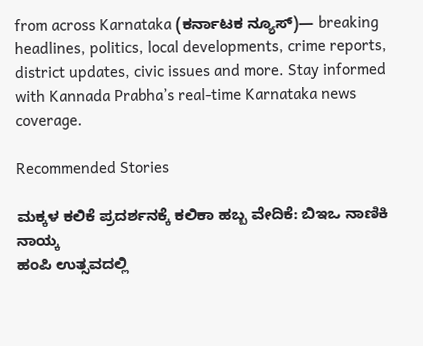from across Karnataka (ಕರ್ನಾಟಕ ನ್ಯೂಸ್)— breaking headlines, politics, local developments, crime reports, district updates, civic issues and more. Stay informed with Kannada Prabha’s real‑time Karnataka news coverage.

Recommended Stories

ಮಕ್ಕಳ ಕಲಿಕೆ ಪ್ರದರ್ಶನಕ್ಕೆ ಕಲಿಕಾ ಹಬ್ಬ ವೇದಿಕೆ: ಬಿಇಒ ನಾಣಿಕಿ ನಾಯ್ಕ
ಹಂಪಿ ಉತ್ಸವದಲ್ಲಿ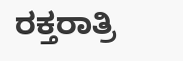ರಕ್ತರಾತ್ರಿ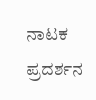ನಾಟಕ ಪ್ರದರ್ಶನ